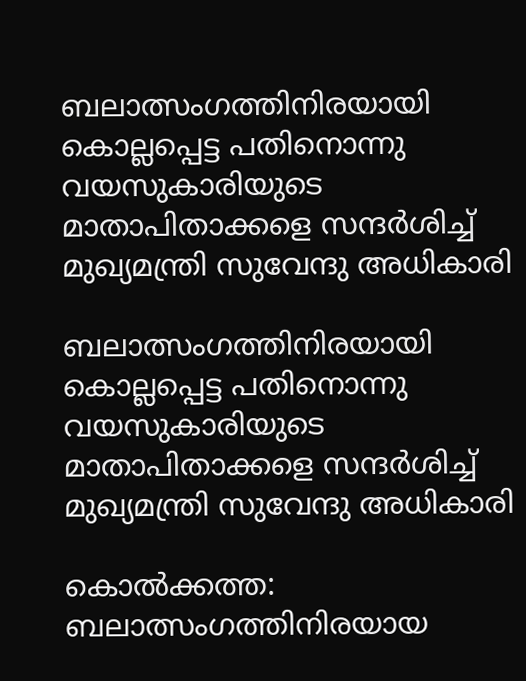ബലാത്സംഗത്തിനിരയായി കൊല്ലപ്പെട്ട പതിനൊന്നു വയസുകാരിയുടെ മാതാപിതാക്കളെ സന്ദർശിച്ച് മുഖ്യമന്ത്രി സുവേന്ദു അധികാരി

ബലാത്സംഗത്തിനിരയായി കൊല്ലപ്പെട്ട പതിനൊന്നു വയസുകാരിയുടെ മാതാപിതാക്കളെ സന്ദർശിച്ച് മുഖ്യമന്ത്രി സുവേന്ദു അധികാരി

കൊൽക്കത്ത: ബലാത്സംഗത്തിനിരയായ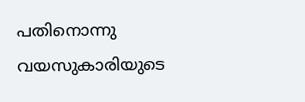പതിനൊന്നു വയസുകാരിയുടെ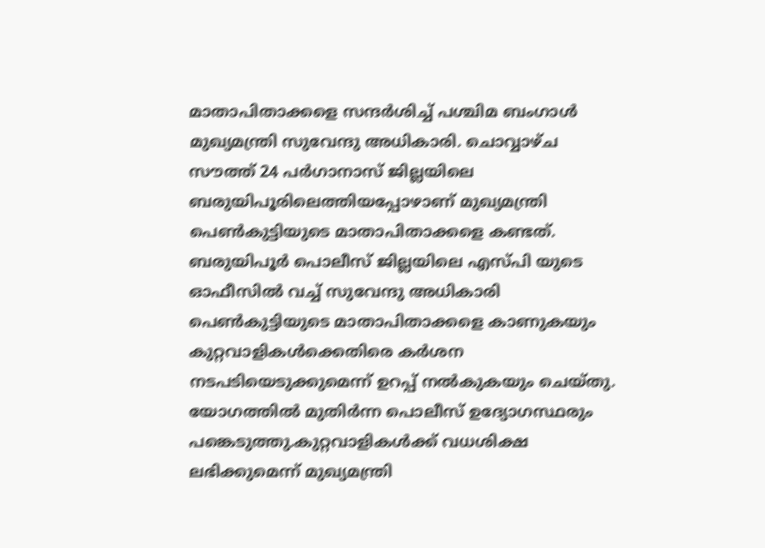മാതാപിതാക്കളെ സന്ദർശിച്ച് പശ്ചിമ ബംഗാൾ മുഖ്യമന്ത്രി സുവേന്ദു അധികാരി. ചൊവ്വാഴ്‌ച സൗത്ത് 24 പർഗാനാസ് ജില്ലയിലെ ബരുയിപൂരിലെത്തിയപ്പോഴാണ് മുഖ്യമന്ത്രി പെൺകുട്ടിയുടെ മാതാപിതാക്കളെ കണ്ടത്. ബരുയിപൂർ പൊലീസ് ജില്ലയിലെ എസ്‌പി യുടെ ഓഫീസിൽ വച്ച് സുവേന്ദു അധികാരി പെൺകുട്ടിയുടെ മാതാപിതാക്കളെ കാണുകയും കുറ്റവാളികൾക്കെതിരെ കർശന നടപടിയെടുക്കുമെന്ന് ഉറപ്പ് നൽകുകയും ചെയ്‌തു. യോഗത്തിൽ മുതിർന്ന പൊലീസ് ഉദ്യോഗസ്ഥരും പങ്കെടുത്തു.കുറ്റവാളികൾക്ക് വധശിക്ഷ ലഭിക്കുമെന്ന് മുഖ്യമന്ത്രി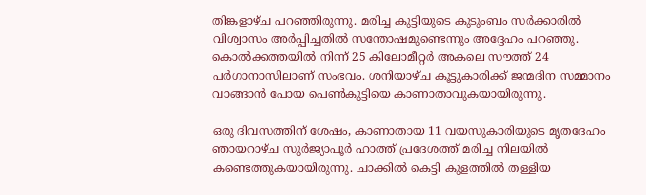തിങ്കളാഴ്‌ച പറഞ്ഞിരുന്നു. മരിച്ച കുട്ടിയുടെ കുടുംബം സർക്കാരിൽ വിശ്വാസം അർപ്പിച്ചതിൽ സന്തോഷമുണ്ടെന്നും അദ്ദേഹം പറഞ്ഞു. കൊൽക്കത്തയിൽ നിന്ന് 25 കിലോമീറ്റർ അകലെ സൗത്ത് 24 പർഗാനാസിലാണ് സംഭവം. ശനിയാഴ്‌ച കൂട്ടുകാരിക്ക് ജന്മദിന സമ്മാനം വാങ്ങാന്‍ പോയ പെൺകുട്ടിയെ കാണാതാവുകയായിരുന്നു.

ഒരു ദിവസത്തിന് ശേഷം, കാണാതായ 11 വയസുകാരിയുടെ മൃതദേഹം ഞായറാഴ്‌ച സുർജ്യാപൂർ ഹാത്ത് പ്രദേശത്ത് മരിച്ച നിലയിൽ കണ്ടെത്തുകയായിരുന്നു. ചാക്കിൽ കെട്ടി കുളത്തിൽ തള്ളിയ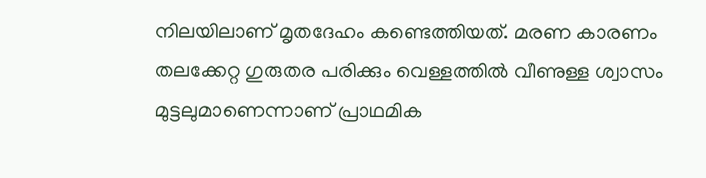നിലയിലാണ് മൃതദേഹം കണ്ടെത്തിയത്. മരണ കാരണം തലക്കേറ്റ ഗുരുതര പരിക്കും വെള്ളത്തിൽ വീണുള്ള ശ്വാസം മുട്ടലുമാണെന്നാണ് പ്രാഥമിക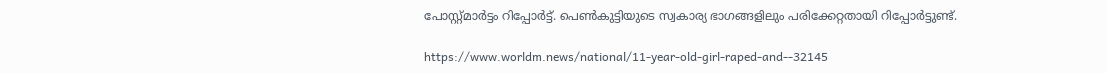പോസ്റ്റ്മാർട്ടം റിപ്പോർട്ട്. പെൺകുട്ടിയുടെ സ്വകാര്യ ഭാഗങ്ങളിലും പരിക്കേറ്റതായി റിപ്പോർട്ടുണ്ട്.

https://www.worldm.news/national/11-year-old-girl-raped-and--32145